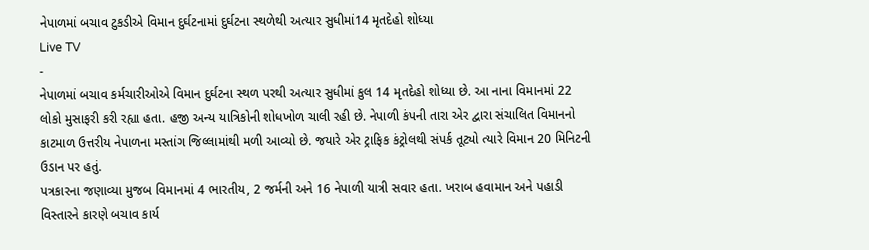નેપાળમાં બચાવ ટુકડીએ વિમાન દુર્ઘટનામાં દુર્ઘટના સ્થળેથી અત્યાર સુધીમાં14 મૃતદેહો શોધ્યા
Live TV
-
નેપાળમાં બચાવ કર્મચારીઓએ વિમાન દુર્ઘટના સ્થળ પરથી અત્યાર સુધીમાં કુલ 14 મૃતદેહો શોધ્યા છે. આ નાના વિમાનમાં 22 લોકો મુસાફરી કરી રહ્યા હતા. હજી અન્ય યાત્રિકોની શોધખોળ ચાલી રહી છે. નેપાળી કંપની તારા એર દ્વારા સંચાલિત વિમાનનો કાટમાળ ઉત્તરીય નેપાળના મસ્તાંગ જિલ્લામાંથી મળી આવ્યો છે. જયારે એર ટ્રાફિક કંટ્રોલથી સંપર્ક તૂટ્યો ત્યારે વિમાન 20 મિનિટની ઉડાન પર હતું.
પત્રકારના જણાવ્યા મુજબ વિમાનમાં 4 ભારતીય, 2 જર્મની અને 16 નેપાળી યાત્રી સવાર હતા. ખરાબ હવામાન અને પહાડી વિસ્તારને કારણે બચાવ કાર્ય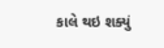કાલે થઇ શક્યું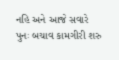નહિ અને આજે સવારે પુનઃ બચાવ કામગીરી શરુ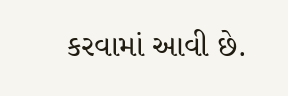કરવામાં આવી છે.